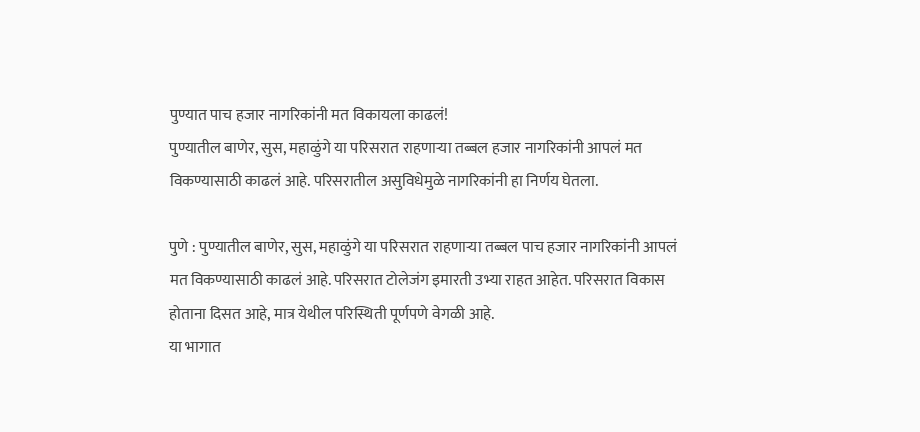पुण्यात पाच हजार नागरिकांनी मत विकायला काढलं!
पुण्यातील बाणेर, सुस, महाळुंगे या परिसरात राहणाऱ्या तब्बल हजार नागरिकांनी आपलं मत विकण्यासाठी काढलं आहे. परिसरातील असुविधेमुळे नागरिकांनी हा निर्णय घेतला.

पुणे : पुण्यातील बाणेर, सुस, महाळुंगे या परिसरात राहणाऱ्या तब्बल पाच हजार नागरिकांनी आपलं मत विकण्यासाठी काढलं आहे. परिसरात टोलेजंग इमारती उभ्या राहत आहेत. परिसरात विकास होताना दिसत आहे, मात्र येथील परिस्थिती पूर्णपणे वेगळी आहे.
या भागात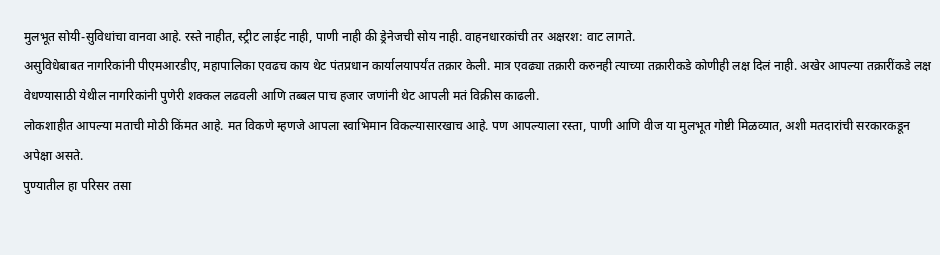मुलभूत सोयी-सुविधांचा वानवा आहे. रस्ते नाहीत, स्ट्रीट लाईट नाही, पाणी नाही की ड्रेनेजची सोय नाही. वाहनधारकांची तर अक्षरश: वाट लागते.
असुविधेबाबत नागरिकांनी पीएमआरडीए, महापालिका एवढच काय थेट पंतप्रधान कार्यालयापर्यंत तक्रार केली. मात्र एवढ्या तक्रारी करुनही त्याच्या तक्रारीकडे कोणीही लक्ष दिलं नाही. अखेर आपल्या तक्रारींकडे लक्ष वेधण्यासाठी येथील नागरिकांनी पुणेरी शक्कल लढवली आणि तब्बल पाच हजार जणांनी थेट आपली मतं विक्रीस काढली.
लोकशाहीत आपल्या मताची मोठी किंमत आहे. मत विकणे म्हणजे आपला स्वाभिमान विकल्यासारखाच आहे. पण आपल्याला रस्ता, पाणी आणि वीज या मुलभूत गोष्टी मिळव्यात, अशी मतदारांची सरकारकडून अपेक्षा असते.
पुण्यातील हा परिसर तसा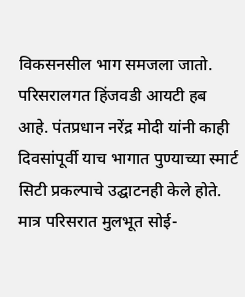विकसनसील भाग समजला जातो. परिसरालगत हिंजवडी आयटी हब आहे. पंतप्रधान नरेंद्र मोदी यांनी काही दिवसांपूर्वी याच भागात पुण्याच्या स्मार्ट सिटी प्रकल्पाचे उद्घाटनही केले होते. मात्र परिसरात मुलभूत सोई-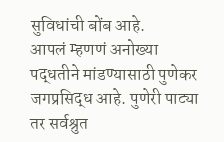सुविधांची बोंब आहे.
आपलं म्हणणं अनोख्या पद्धतीने मांडण्यासाठी पुणेकर जगप्रसिद्ध आहे. पुणेरी पाट्या तर सर्वश्रुत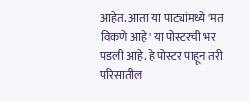आहेत. आता या पाट्यांमध्ये 'मत विकणे आहे' या पोस्टरची भर पडली आहे. हे पोस्टर पाहून तरी परिसातील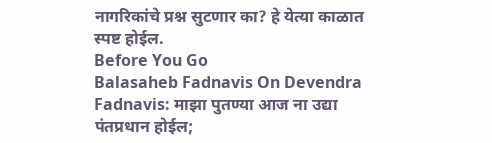नागरिकांचे प्रश्न सुटणार का? हे येत्या काळात स्पष्ट होईल.
Before You Go
Balasaheb Fadnavis On Devendra Fadnavis: माझा पुतण्या आज ना उद्या पंतप्रधान होईल;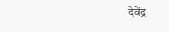देवेंद्र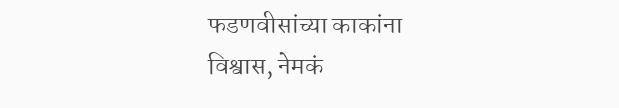फडणवीसांच्या काकांना विश्वास, नेमकं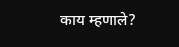काय म्हणाले?